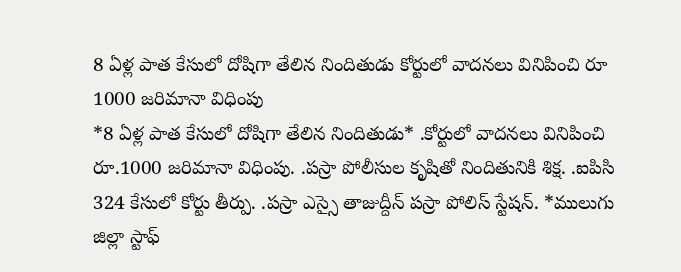8 ఏళ్ల పాత కేసులో దోషిగా తేలిన నిందితుడు కోర్టులో వాదనలు వినిపించి రూ 1000 జరిమానా విధింపు
*8 ఏళ్ల పాత కేసులో దోషిగా తేలిన నిందితుడు* .కోర్టులో వాదనలు వినిపించి రూ.1000 జరిమానా విధింపు. .పస్రా పోలీసుల కృషితో నిందితునికి శిక్ష. .ఐపిసి 324 కేసులో కోర్టు తీర్పు. .పస్రా ఎస్సై తాజుద్దీన్ పస్రా పోలిస్ స్టేషన్. *ములుగు జిల్లా స్టాఫ్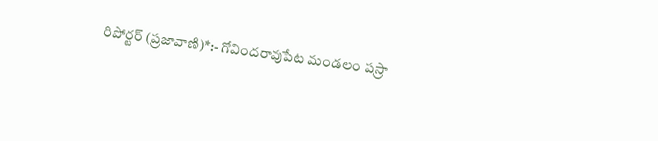రిపోర్టర్ (ప్రజావాణి)*:- గోవిందరావుపేట మండలం పస్రా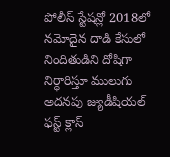పోలీస్ స్టేషన్లో 2018లో నమోదైన దాడి కేసులో నిందితుడిని దోషిగా నిర్ధారిస్తూ ములుగు అదనపు జ్యుడీషియల్ ఫస్ట్ క్లాస్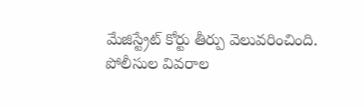మేజిస్ట్రేట్ కోర్టు తీర్పు వెలువరించింది. పోలీసుల వివరాల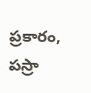ప్రకారం, పస్రా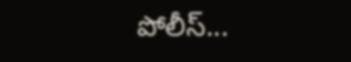పోలీస్...